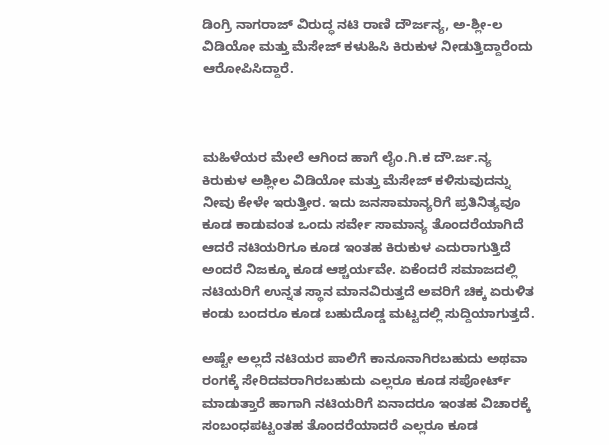ಡಿಂಗ್ರಿ ನಾಗರಾಜ್ ವಿರುದ್ಧ ನಟಿ ರಾಣಿ ದೌರ್ಜನ್ಯ, ಅ-ಶ್ಲೀ-ಲ ವಿಡಿಯೋ ಮತ್ತು ಮೆಸೇಜ್ ಕಳುಹಿಸಿ ಕಿರುಕುಳ ನೀಡುತ್ತಿದ್ದಾರೆಂದು ಆರೋಪಿಸಿದ್ದಾರೆ.



ಮಹಿಳೆಯರ ಮೇಲೆ ಆಗಿಂದ ಹಾಗೆ ಲೈಂ.ಗಿ.ಕ ದೌ.ರ್ಜ.ನ್ಯ ಕಿರುಕುಳ ಅಶ್ಲೀಲ ವಿಡಿಯೋ ಮತ್ತು ಮೆಸೇಜ್ ಕಳಿಸುವುದನ್ನು ನೀವು ಕೇಳೇ ಇರುತ್ತೀರ. ಇದು ಜನಸಾಮಾನ್ಯರಿಗೆ ಪ್ರತಿನಿತ್ಯವೂ ಕೂಡ ಕಾಡುವಂತ ಒಂದು ಸರ್ವೇ ಸಾಮಾನ್ಯ ತೊಂದರೆಯಾಗಿದೆ ಆದರೆ ನಟಿಯರಿಗೂ ಕೂಡ ಇಂತಹ ಕಿರುಕುಳ ಎದುರಾಗುತ್ತಿದೆ ಅಂದರೆ ನಿಜಕ್ಕೂ ಕೂಡ ಆಶ್ಚರ್ಯವೇ. ಏಕೆಂದರೆ ಸಮಾಜದಲ್ಲಿ ನಟಿಯರಿಗೆ ಉನ್ನತ ಸ್ಥಾನ ಮಾನವಿರುತ್ತದೆ ಅವರಿಗೆ ಚಿಕ್ಕ ಏರುಳಿತ ಕಂಡು ಬಂದರೂ ಕೂಡ ಬಹುದೊಡ್ಡ ಮಟ್ಟದಲ್ಲಿ ಸುದ್ದಿಯಾಗುತ್ತದೆ.

ಅಷ್ಟೇ ಅಲ್ಲದೆ ನಟಿಯರ ಪಾಲಿಗೆ ಕಾನೂನಾಗಿರಬಹುದು ಅಥವಾ ರಂಗಕ್ಕೆ ಸೇರಿದವರಾಗಿರಬಹುದು ಎಲ್ಲರೂ ಕೂಡ ಸಪೋರ್ಟ್ ಮಾಡುತ್ತಾರೆ ಹಾಗಾಗಿ ನಟಿಯರಿಗೆ ಏನಾದರೂ ಇಂತಹ ವಿಚಾರಕ್ಕೆ ಸಂಬಂಧಪಟ್ಟಂತಹ ತೊಂದರೆಯಾದರೆ ಎಲ್ಲರೂ ಕೂಡ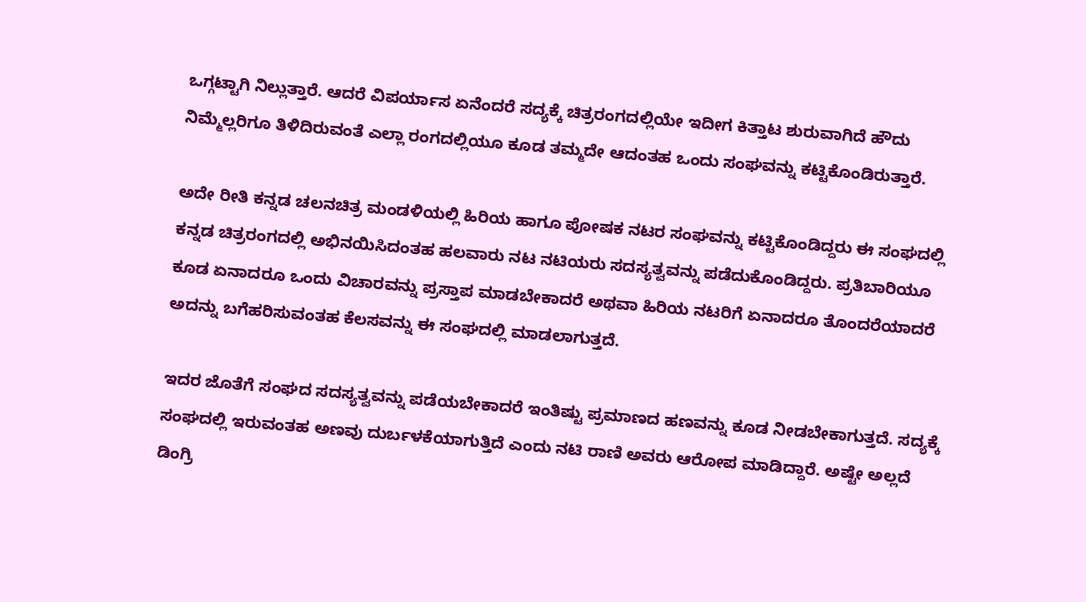ಒಗ್ಗಟ್ಟಾಗಿ ನಿಲ್ಲುತ್ತಾರೆ. ಆದರೆ ವಿಪರ್ಯಾಸ ಏನೆಂದರೆ ಸದ್ಯಕ್ಕೆ ಚಿತ್ರರಂಗದಲ್ಲಿಯೇ ಇದೀಗ ಕಿತ್ತಾಟ ಶುರುವಾಗಿದೆ ಹೌದು ನಿಮ್ಮೆಲ್ಲರಿಗೂ ತಿಳಿದಿರುವಂತೆ ಎಲ್ಲಾ ರಂಗದಲ್ಲಿಯೂ ಕೂಡ ತಮ್ಮದೇ ಆದಂತಹ ಒಂದು ಸಂಘವನ್ನು ಕಟ್ಟಿಕೊಂಡಿರುತ್ತಾರೆ.

ಅದೇ ರೀತಿ ಕನ್ನಡ ಚಲನಚಿತ್ರ ಮಂಡಳಿಯಲ್ಲಿ ಹಿರಿಯ ಹಾಗೂ ಪೋಷಕ ನಟರ ಸಂಘವನ್ನು ಕಟ್ಟಿಕೊಂಡಿದ್ದರು ಈ ಸಂಘದಲ್ಲಿ ಕನ್ನಡ ಚಿತ್ರರಂಗದಲ್ಲಿ ಅಭಿನಯಿಸಿದಂತಹ ಹಲವಾರು ನಟ ನಟಿಯರು ಸದಸ್ಯತ್ವವನ್ನು ಪಡೆದುಕೊಂಡಿದ್ದರು. ಪ್ರತಿಬಾರಿಯೂ ಕೂಡ ಏನಾದರೂ ಒಂದು ವಿಚಾರವನ್ನು ಪ್ರಸ್ತಾಪ ಮಾಡಬೇಕಾದರೆ ಅಥವಾ ಹಿರಿಯ ನಟರಿಗೆ ಏನಾದರೂ ತೊಂದರೆಯಾದರೆ ಅದನ್ನು ಬಗೆಹರಿಸುವಂತಹ ಕೆಲಸವನ್ನು ಈ ಸಂಘದಲ್ಲಿ ಮಾಡಲಾಗುತ್ತದೆ.

ಇದರ ಜೊತೆಗೆ ಸಂಘದ ಸದಸ್ಯತ್ವವನ್ನು ಪಡೆಯಬೇಕಾದರೆ ಇಂತಿಷ್ಟು ಪ್ರಮಾಣದ ಹಣವನ್ನು ಕೂಡ ನೀಡಬೇಕಾಗುತ್ತದೆ. ಸದ್ಯಕ್ಕೆ ಸಂಘದಲ್ಲಿ ಇರುವಂತಹ ಅಣವು ದುರ್ಬಳಕೆಯಾಗುತ್ತಿದೆ ಎಂದು ನಟಿ ರಾಣಿ ಅವರು ಆರೋಪ ಮಾಡಿದ್ದಾರೆ. ಅಷ್ಟೇ ಅಲ್ಲದೆ ಡಿಂಗ್ರಿ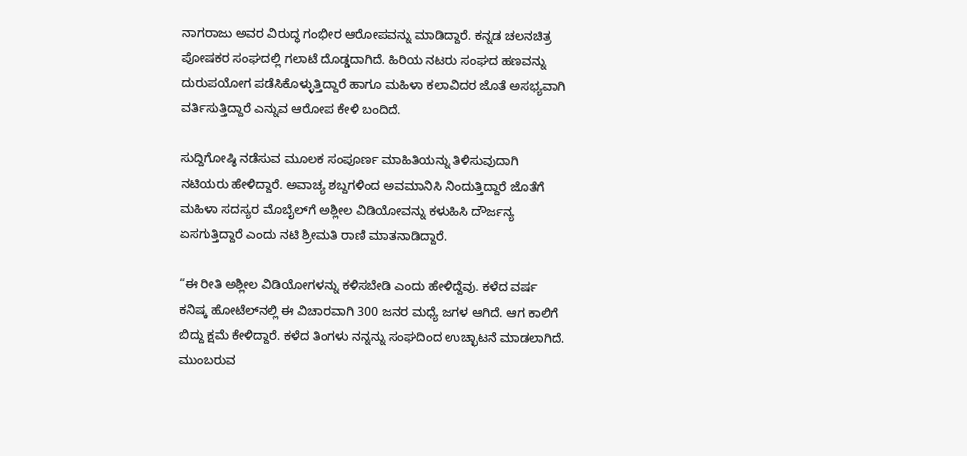ನಾಗರಾಜು ಅವರ ವಿರುದ್ಧ ಗಂಭೀರ ಆರೋಪವನ್ನು ಮಾಡಿದ್ದಾರೆ. ಕನ್ನಡ ಚಲನಚಿತ್ರ ಪೋಷಕರ ಸಂಘದಲ್ಲಿ ಗಲಾಟೆ ದೊಡ್ಡದಾಗಿದೆ. ಹಿರಿಯ ನಟರು ಸಂಘದ ಹಣವನ್ನು ದುರುಪಯೋಗ ಪಡೆಸಿಕೊಳ್ಳುತ್ತಿದ್ದಾರೆ ಹಾಗೂ ಮಹಿಳಾ ಕಲಾವಿದರ ಜೊತೆ ಅಸಭ್ಯವಾಗಿ ವರ್ತಿಸುತ್ತಿದ್ದಾರೆ ಎನ್ನುವ ಆರೋಪ ಕೇಳಿ ಬಂದಿದೆ.

ಸುದ್ದಿಗೋಷ್ಠಿ ನಡೆಸುವ ಮೂಲಕ ಸಂಪೂರ್ಣ ಮಾಹಿತಿಯನ್ನು ತಿಳಿಸುವುದಾಗಿ ನಟಿಯರು ಹೇಳಿದ್ದಾರೆ. ಅವಾಚ್ಯ ಶಬ್ದಗಳಿಂದ ಅವಮಾನಿಸಿ ನಿಂದುತ್ತಿದ್ದಾರೆ ಜೊತೆಗೆ ಮಹಿಳಾ ಸದಸ್ಯರ ಮೊಬೈಲ್‌ಗೆ ಅಶ್ಲೀಲ ವಿಡಿಯೋವನ್ನು ಕಳುಹಿಸಿ ದೌರ್ಜನ್ಯ ಏಸಗುತ್ತಿದ್ದಾರೆ ಎಂದು ನಟಿ ಶ್ರೀಮತಿ ರಾಣಿ ಮಾತನಾಡಿದ್ದಾರೆ.

“ಈ ರೀತಿ ಅಶ್ಲೀಲ ವಿಡಿಯೋಗಳನ್ನು ಕಳಿಸಬೇಡಿ ಎಂದು ಹೇಳಿದ್ದೆವು. ಕಳೆದ ವರ್ಷ ಕನಿಷ್ಕ ಹೋಟೆಲ್‌ನಲ್ಲಿ ಈ ವಿಚಾರವಾಗಿ 300 ಜನರ ಮಧ್ಯೆ ಜಗಳ ಆಗಿದೆ. ಆಗ ಕಾಲಿಗೆ ಬಿದ್ದು ಕ್ಷಮೆ ಕೇಳಿದ್ದಾರೆ. ಕಳೆದ ತಿಂಗಳು ನನ್ನನ್ನು ಸಂಘದಿಂದ ಉಚ್ಛಾಟನೆ ಮಾಡಲಾಗಿದೆ. ಮುಂಬರುವ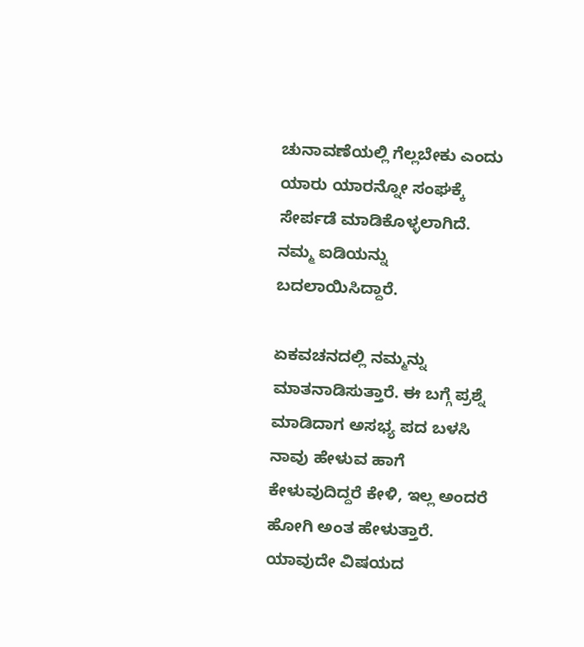ಚುನಾವಣೆಯಲ್ಲಿ ಗೆಲ್ಲಬೇಕು ಎಂದು ಯಾರು ಯಾರನ್ನೋ ಸಂಘಕ್ಕೆ ಸೇರ್ಪಡೆ ಮಾಡಿಕೊಳ್ಳಲಾಗಿದೆ. ನಮ್ಮ ಐಡಿಯನ್ನು ಬದಲಾಯಿಸಿದ್ದಾರೆ.

ಏಕವಚನದಲ್ಲಿ ನಮ್ಮನ್ನು ಮಾತನಾಡಿಸುತ್ತಾರೆ. ಈ ಬಗ್ಗೆ ಪ್ರಶ್ನೆ ಮಾಡಿದಾಗ ಅಸಭ್ಯ ಪದ ಬಳಸಿ ನಾವು ಹೇಳುವ ಹಾಗೆ ಕೇಳುವುದಿದ್ದರೆ ಕೇಳಿ, ಇಲ್ಲ ಅಂದರೆ ಹೋಗಿ ಅಂತ ಹೇಳುತ್ತಾರೆ. ಯಾವುದೇ ವಿಷಯದ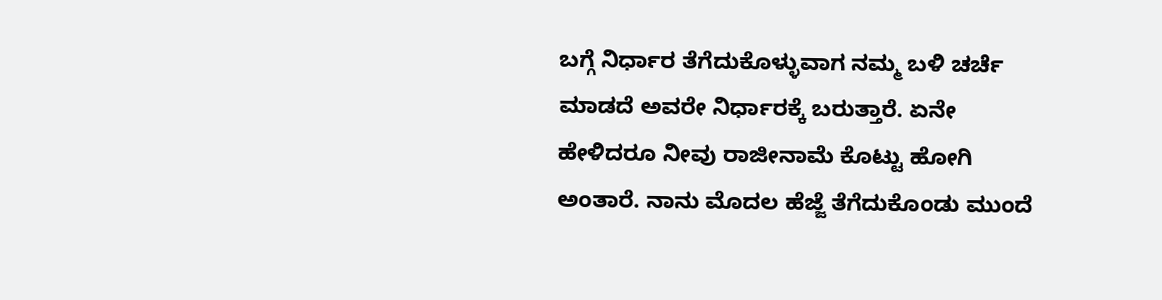ಬಗ್ಗೆ ನಿರ್ಧಾರ ತೆಗೆದುಕೊಳ್ಳುವಾಗ ನಮ್ಮ ಬಳಿ ಚರ್ಚೆ ಮಾಡದೆ ಅವರೇ ನಿರ್ಧಾರಕ್ಕೆ ಬರುತ್ತಾರೆ. ಏನೇ ಹೇಳಿದರೂ ನೀವು ರಾಜೀನಾಮೆ ಕೊಟ್ಟು ಹೋಗಿ ಅಂತಾರೆ. ನಾನು ಮೊದಲ ಹೆಜ್ಜೆ ತೆಗೆದುಕೊಂಡು ಮುಂದೆ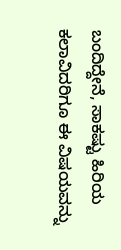ಬಂದಿದ್ದೇನೆ, ಸಾಕಷ್ಟು ಹಿರಿಯ ಕಲಾವಿದರಿಗೂ ಈ ವಿಷಯವನ್ನು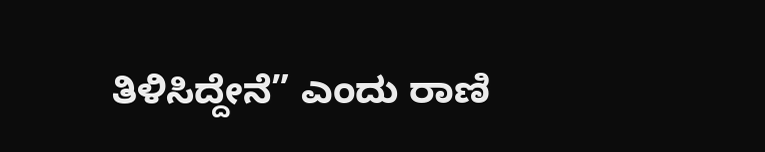ತಿಳಿಸಿದ್ದೇನೆ” ಎಂದು ರಾಣಿ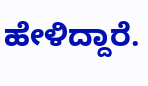ಹೇಳಿದ್ದಾರೆ.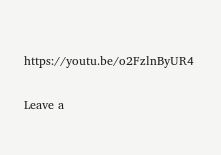https://youtu.be/o2FzlnByUR4

Leave a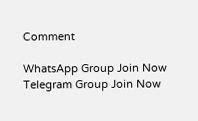Comment

WhatsApp Group Join Now
Telegram Group Join Now